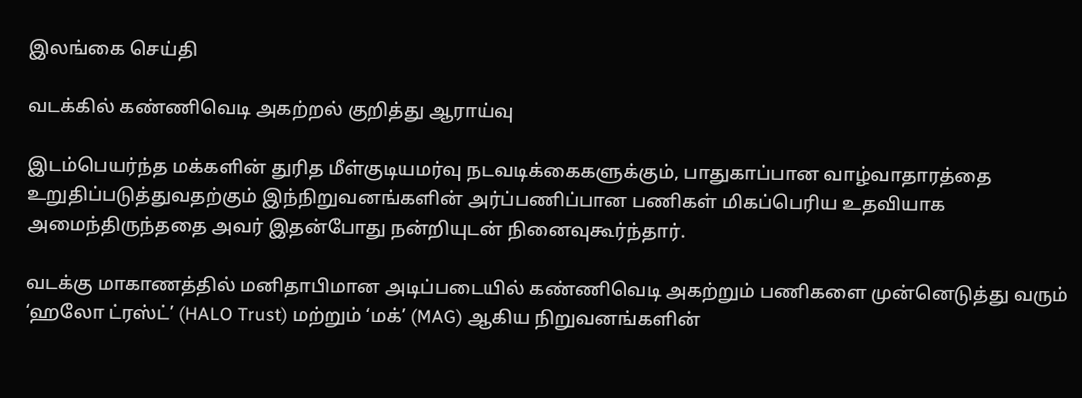இலங்கை செய்தி

வடக்கில் கண்ணிவெடி அகற்றல் குறித்து ஆராய்வு

இடம்பெயர்ந்த மக்களின் துரித மீள்குடியமர்வு நடவடிக்கைகளுக்கும், பாதுகாப்பான வாழ்வாதாரத்தை உறுதிப்படுத்துவதற்கும் இந்நிறுவனங்களின் அர்ப்பணிப்பான பணிகள் மிகப்பெரிய உதவியாக அமைந்திருந்ததை அவர் இதன்போது நன்றியுடன் நினைவுகூர்ந்தார்.

வடக்கு மாகாணத்தில் மனிதாபிமான அடிப்படையில் கண்ணிவெடி அகற்றும் பணிகளை முன்னெடுத்து வரும் ‘ஹலோ ட்ரஸ்ட்’ (HALO Trust) மற்றும் ‘மக்’ (MAG) ஆகிய நிறுவனங்களின்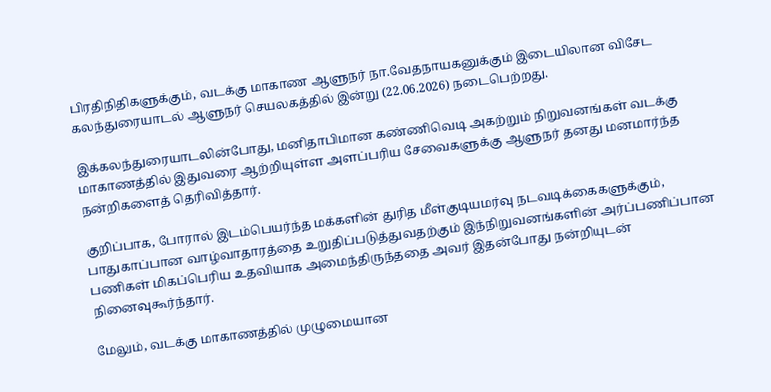பிரதிநிதிகளுக்கும், வடக்கு மாகாண ஆளுநர் நா.வேதநாயகனுக்கும் இடையிலான விசேட கலந்துரையாடல் ஆளுநர் செயலகத்தில் இன்று (22.06.2026) நடைபெற்றது.

இக்கலந்துரையாடலின்போது, மனிதாபிமான கண்ணிவெடி அகற்றும் நிறுவனங்கள் வடக்கு மாகாணத்தில் இதுவரை ஆற்றியுள்ள அளப்பரிய சேவைகளுக்கு ஆளுநர் தனது மனமார்ந்த நன்றிகளைத் தெரிவித்தார்.

குறிப்பாக, போரால் இடம்பெயர்ந்த மக்களின் துரித மீள்குடியமர்வு நடவடிக்கைகளுக்கும், பாதுகாப்பான வாழ்வாதாரத்தை உறுதிப்படுத்துவதற்கும் இந்நிறுவனங்களின் அர்ப்பணிப்பான பணிகள் மிகப்பெரிய உதவியாக அமைந்திருந்ததை அவர் இதன்போது நன்றியுடன் நினைவுகூர்ந்தார்.

மேலும், வடக்கு மாகாணத்தில் முழுமையான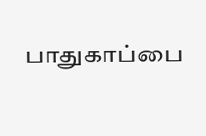பாதுகாப்பை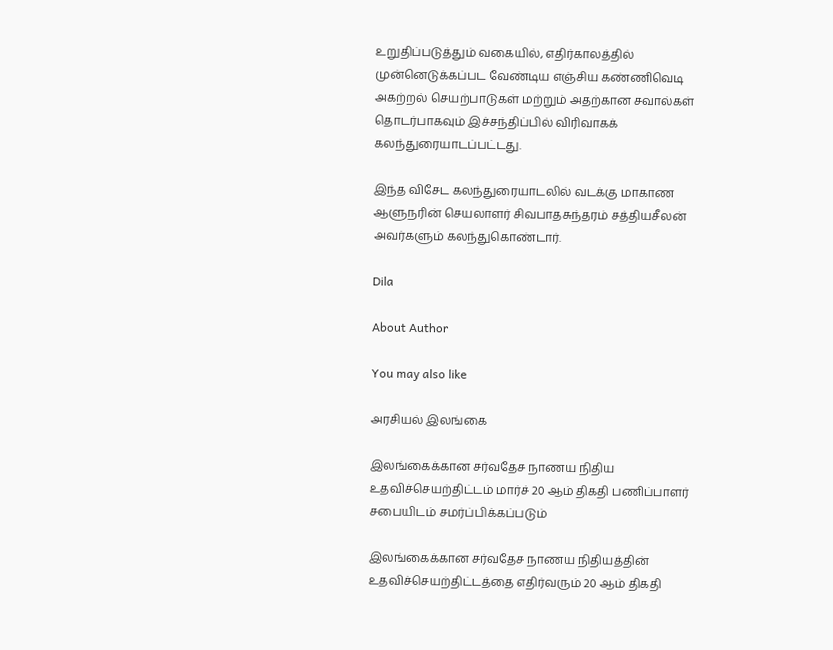உறுதிப்படுத்தும் வகையில், எதிர்காலத்தில் முன்னெடுக்கப்பட வேண்டிய எஞ்சிய கண்ணிவெடி அகற்றல் செயற்பாடுகள் மற்றும் அதற்கான சவால்கள் தொடர்பாகவும் இச்சந்திப்பில் விரிவாகக் கலந்துரையாடப்பட்டது.

இந்த விசேட கலந்துரையாடலில் வடக்கு மாகாண ஆளுநரின் செயலாளர் சிவபாதசுந்தரம் சத்தியசீலன் அவர்களும் கலந்துகொண்டார்.

Dila

About Author

You may also like

அரசியல் இலங்கை

இலங்கைக்கான சர்வதேச நாணய நிதிய உதவிச்செயற்திட்டம் மார்ச் 20 ஆம் திகதி பணிப்பாளர் சபையிடம் சமர்ப்பிக்கப்படும்

இலங்கைக்கான சர்வதேச நாணய நிதியத்தின் உதவிச்செயற்திட்டத்தை எதிர்வரும் 20 ஆம் திகதி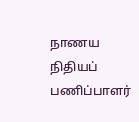நாணய நிதியப் பணிப்பாளர்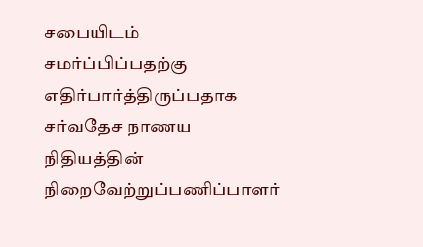சபையிடம் சமர்ப்பிப்பதற்கு எதிர்பார்த்திருப்பதாக சர்வதேச நாணய நிதியத்தின் நிறைவேற்றுப்பணிப்பாளர்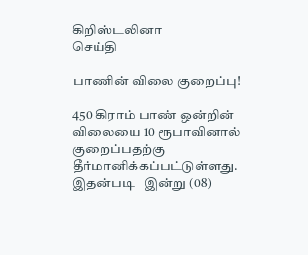கிறிஸ்டலினா
செய்தி

பாணின் விலை குறைப்பு!

450 கிராம் பாண் ஒன்றின் விலையை 10 ரூபாவினால் குறைப்பதற்கு தீர்மானிக்கப்பட்டுள்ளது. இதன்படி   இன்று (08)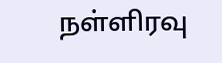நள்ளிரவு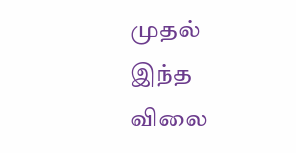முதல் இந்த விலை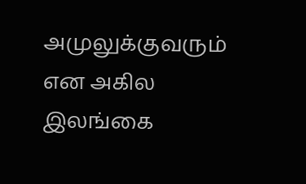அமுலுக்குவரும் என அகில இலங்கை